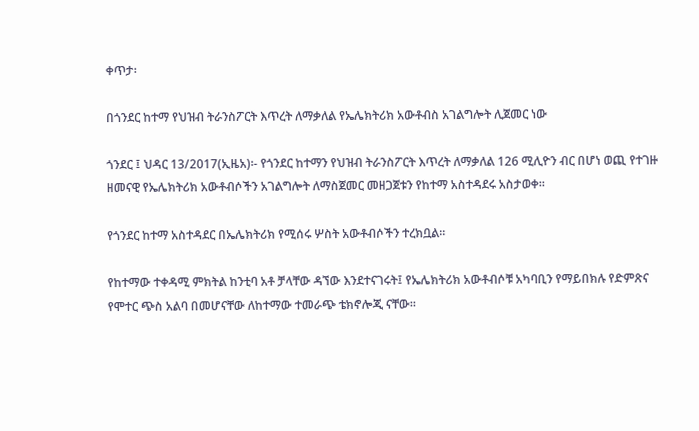ቀጥታ፡

በጎንደር ከተማ የህዝብ ትራንስፖርት እጥረት ለማቃለል የኤሌክትሪክ አውቶብስ አገልግሎት ሊጀመር ነው

ጎንደር ፤ ህዳር 13/2017(ኢዜአ)፡- የጎንደር ከተማን የህዝብ ትራንስፖርት እጥረት ለማቃለል 126 ሚሊዮን ብር በሆነ ወጪ የተገዙ ዘመናዊ የኤሌክትሪክ አውቶብሶችን አገልግሎት ለማስጀመር መዘጋጀቱን የከተማ አስተዳደሩ አስታወቀ።

የጎንደር ከተማ አስተዳደር በኤሌክትሪክ የሚሰሩ ሦስት አውቶብሶችን ተረክቧል።

የከተማው ተቀዳሚ ምክትል ከንቲባ አቶ ቻላቸው ዳኘው እንደተናገሩት፤ የኤሌክትሪክ አውቶብሶቹ አካባቢን የማይበክሉ የድምጽና የሞተር ጭስ አልባ በመሆናቸው ለከተማው ተመራጭ ቴክኖሎጂ ናቸው።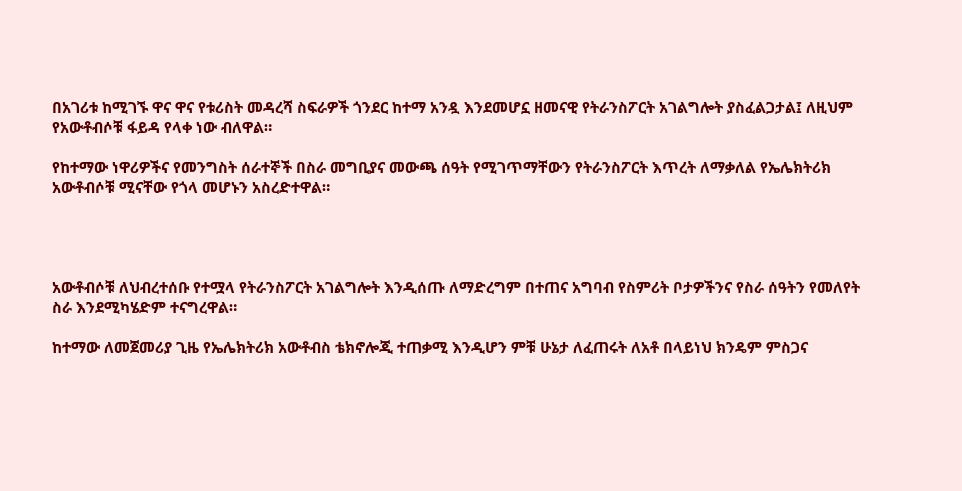በአገሪቱ ከሚገኙ ዋና ዋና የቱሪስት መዳረሻ ስፍራዎች ጎንደር ከተማ አንዷ እንደመሆኗ ዘመናዊ የትራንስፖርት አገልግሎት ያስፈልጋታል፤ ለዚህም የአውቶብሶቹ ፋይዳ የላቀ ነው ብለዋል።

የከተማው ነዋሪዎችና የመንግስት ሰራተኞች በስራ መግቢያና መውጫ ሰዓት የሚገጥማቸውን የትራንስፖርት እጥረት ለማቃለል የኤሌክትሪክ አውቶብሶቹ ሚናቸው የጎላ መሆኑን አስረድተዋል።




አውቶብሶቹ ለህብረተሰቡ የተሟላ የትራንስፖርት አገልግሎት እንዲሰጡ ለማድረግም በተጠና አግባብ የስምሪት ቦታዎችንና የስራ ሰዓትን የመለየት ስራ እንደሚካሄድም ተናግረዋል።

ከተማው ለመጀመሪያ ጊዜ የኤሌክትሪክ አውቶብስ ቴክኖሎጂ ተጠቃሚ እንዲሆን ምቹ ሁኔታ ለፈጠሩት ለአቶ በላይነህ ክንዴም ምስጋና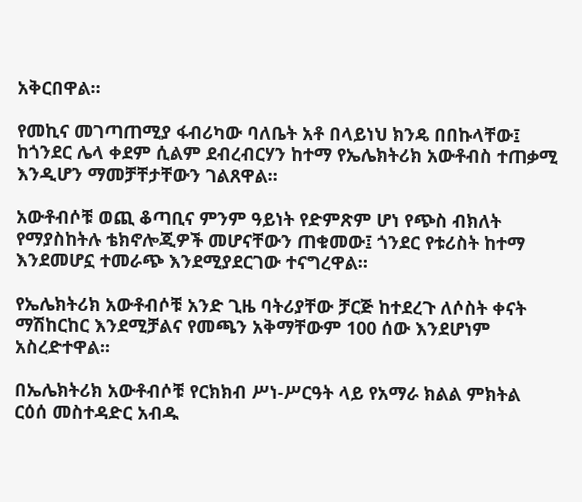አቅርበዋል።

የመኪና መገጣጠሚያ ፋብሪካው ባለቤት አቶ በላይነህ ክንዴ በበኩላቸው፤ ከጎንደር ሌላ ቀደም ሲልም ደብረብርሃን ከተማ የኤሌክትሪክ አውቶብስ ተጠቃሚ እንዲሆን ማመቻቸታቸውን ገልጸዋል።

አውቶብሶቹ ወጪ ቆጣቢና ምንም ዓይነት የድምጽም ሆነ የጭስ ብክለት የማያስከትሉ ቴክኖሎጂዎች መሆናቸውን ጠቁመው፤ ጎንደር የቱሪስት ከተማ እንደመሆኗ ተመራጭ እንደሚያደርገው ተናግረዋል።

የኤሌክትሪክ አውቶብሶቹ አንድ ጊዜ ባትሪያቸው ቻርጅ ከተደረጉ ለሶስት ቀናት ማሽከርከር እንደሚቻልና የመጫን አቅማቸውም 100 ሰው እንደሆነም አስረድተዋል፡፡

በኤሌክትሪክ አውቶብሶቹ የርክክብ ሥነ-ሥርዓት ላይ የአማራ ክልል ምክትል ርዕሰ መስተዳድር አብዱ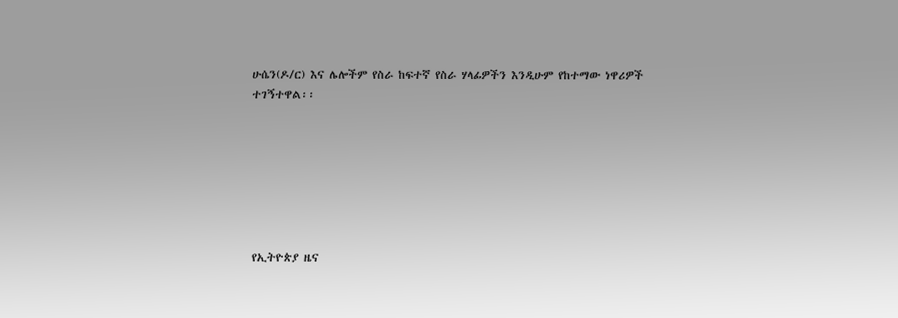ሁሴን(ዶ/ር) እና ሌሎችም የስራ ከፍተኛ የስራ ሃላፊዎችን እንዲሁም የከተማው ነዋሪዎች ተገኝተዋል፡፡







የኢትዮጵያ ዜና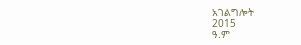አገልግሎት
2015
ዓ.ም